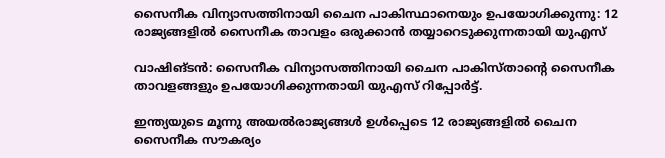സൈനീക വിന്യാസത്തിനായി ചൈന പാകിസ്ഥാനെയും ഉപയോഗിക്കുന്നു: 12 രാജ്യങ്ങളില്‍ സൈനീക താവളം ഒരുക്കാന്‍ തയ്യാറെടുക്കുന്നതായി യുഎസ്

വാഷിങ്ടന്‍: സൈനീക വിന്യാസത്തിനായി ചൈന പാകിസ്താന്റെ സൈനീക താവളങ്ങളും ഉപയോഗിക്കുന്നതായി യുഎസ് റിപ്പോര്‍ട്ട്.

ഇന്ത്യയുടെ മൂന്നു അയല്‍രാജ്യങ്ങള്‍ ഉള്‍പ്പെടെ 12 രാജ്യങ്ങളില്‍ ചൈന സൈനീക സൗകര്യം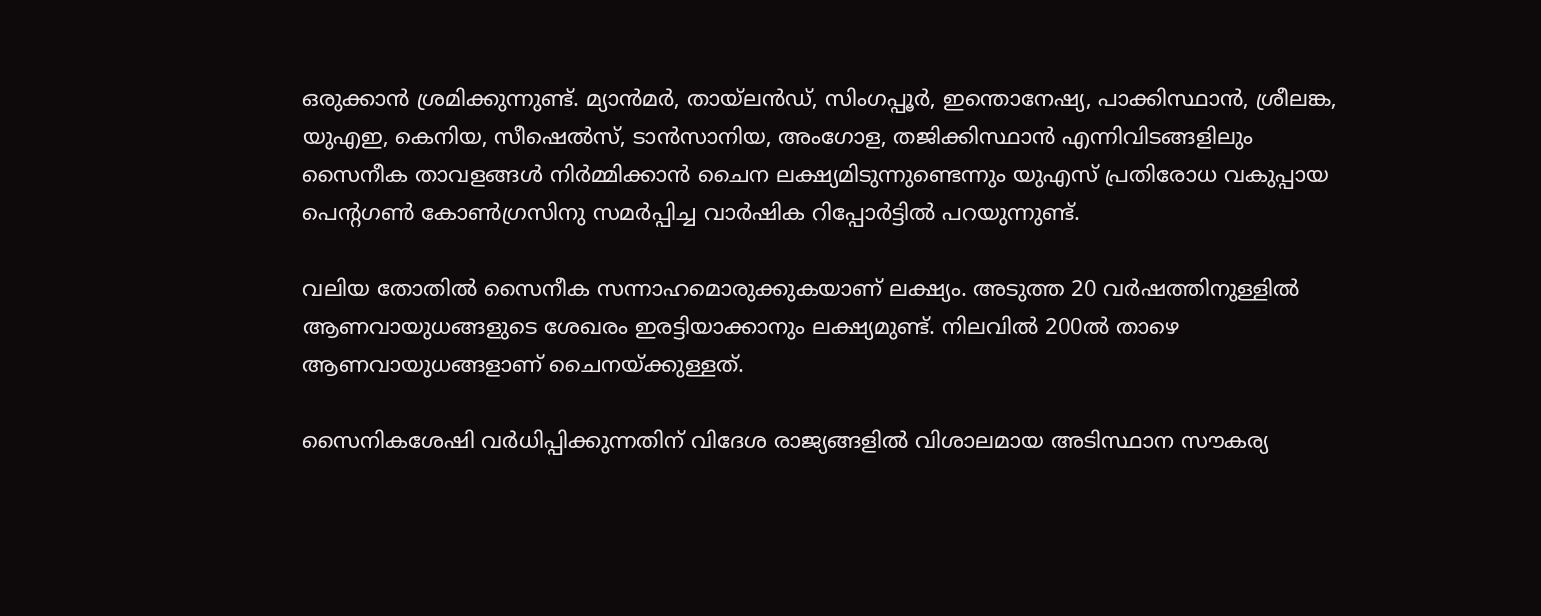ഒരുക്കാന്‍ ശ്രമിക്കുന്നുണ്ട്. മ്യാന്‍മര്‍, തായ്ലന്‍ഡ്, സിംഗപ്പൂര്‍, ഇന്തൊനേഷ്യ, പാക്കിസ്ഥാന്‍, ശ്രീലങ്ക, യുഎഇ, കെനിയ, സീഷെല്‍സ്, ടാന്‍സാനിയ, അംഗോള, തജിക്കിസ്ഥാന്‍ എന്നിവിടങ്ങളിലും സൈനീക താവളങ്ങള്‍ നിര്‍മ്മിക്കാന്‍ ചൈന ലക്ഷ്യമിടുന്നുണ്ടെന്നും യുഎസ് പ്രതിരോധ വകുപ്പായ പെന്റഗണ്‍ കോണ്‍ഗ്രസിനു സമര്‍പ്പിച്ച വാര്‍ഷിക റിപ്പോര്‍ട്ടില്‍ പറയുന്നുണ്ട്.

വലിയ തോതില്‍ സൈനീക സന്നാഹമൊരുക്കുകയാണ് ലക്ഷ്യം. അടുത്ത 20 വര്‍ഷത്തിനുള്ളില്‍ ആണവായുധങ്ങളുടെ ശേഖരം ഇരട്ടിയാക്കാനും ലക്ഷ്യമുണ്ട്. നിലവില്‍ 200ല്‍ താഴെ ആണവായുധങ്ങളാണ് ചൈനയ്ക്കുള്ളത്.

സൈനികശേഷി വര്‍ധിപ്പിക്കുന്നതിന് വിദേശ രാജ്യങ്ങളില്‍ വിശാലമായ അടിസ്ഥാന സൗകര്യ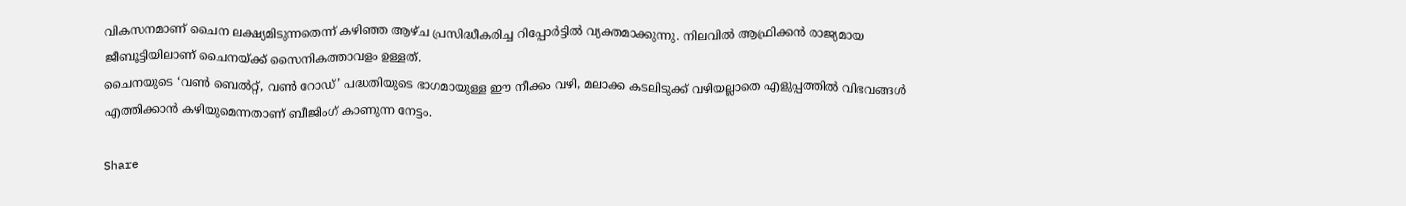വികസനമാണ് ചൈന ലക്ഷ്യമിടുന്നതെന്ന് കഴിഞ്ഞ ആഴ്ച പ്രസിദ്ധീകരിച്ച റിപ്പോര്‍ട്ടില്‍ വ്യക്തമാക്കുന്നു. നിലവില്‍ ആഫ്രിക്കന്‍ രാജ്യമായ ജീബൂട്ടിയിലാണ് ചൈനയ്ക്ക് സൈനികത്താവളം ഉള്ളത്.
ചൈനയുടെ ‘വണ്‍ ബെല്‍റ്റ്, വണ്‍ റോഡ്’ പദ്ധതിയുടെ ഭാഗമായുള്ള ഈ നീക്കം വഴി, മലാക്ക കടലിടുക്ക് വഴിയല്ലാതെ എളുപ്പത്തില്‍ വിഭവങ്ങള്‍ എത്തിക്കാന്‍ കഴിയുമെന്നതാണ് ബീജിംഗ് കാണുന്ന നേട്ടം.

Share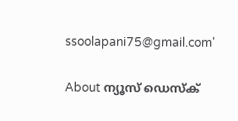ssoolapani75@gmail.com'

About ന്യൂസ് ഡെസ്ക്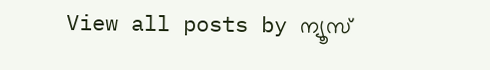View all posts by ന്യൂസ്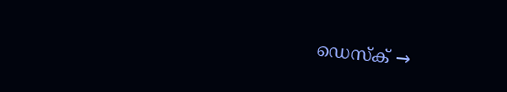ഡെസ്ക് →